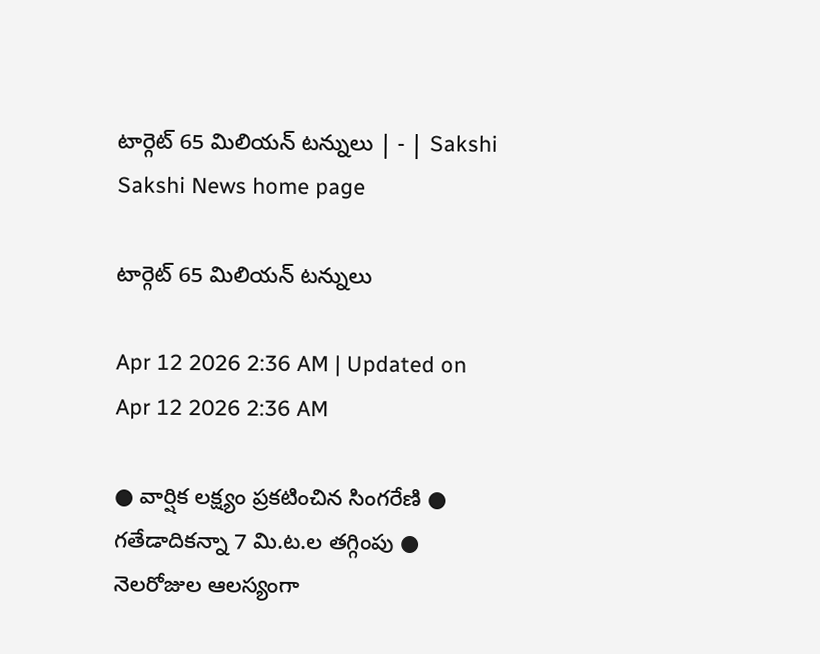టార్గెట్‌ 65 మిలియన్‌ టన్నులు | - | Sakshi
Sakshi News home page

టార్గెట్‌ 65 మిలియన్‌ టన్నులు

Apr 12 2026 2:36 AM | Updated on Apr 12 2026 2:36 AM

● వార్షిక లక్ష్యం ప్రకటించిన సింగరేణి ● గతేడాదికన్నా 7 మి.ట.ల తగ్గింపు ● నెలరోజుల ఆలస్యంగా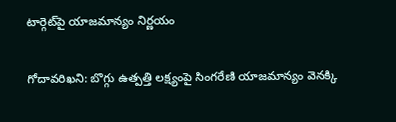టార్గెట్‌పై యాజమాన్యం నిర్ణయం

గోదావరిఖని: బొగ్గు ఉత్పత్తి లక్ష్యంపై సింగరేణి యాజమాన్యం వెనక్కి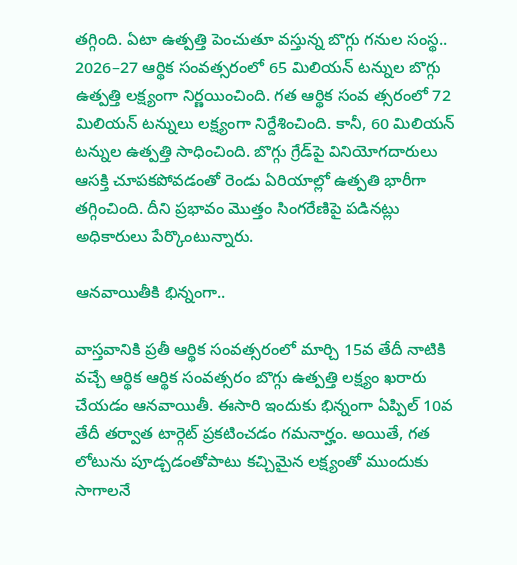తగ్గింది. ఏటా ఉత్పత్తి పెంచుతూ వస్తున్న బొగ్గు గనుల సంస్థ.. 2026–27 ఆర్థిక సంవత్సరంలో 65 మిలియన్‌ టన్నుల బొగ్గు ఉత్పత్తి లక్ష్యంగా నిర్ణయించింది. గత ఆర్థిక సంవ త్సరంలో 72 మిలియన్‌ టన్నులు లక్ష్యంగా నిర్దేశించింది. కానీ, 60 మిలియన్‌ టన్నుల ఉత్పత్తి సాధించింది. బొగ్గు గ్రేడ్‌పై వినియోగదారులు ఆసక్తి చూపకపోవడంతో రెండు ఏరియాల్లో ఉత్పతి భారీగా తగ్గించింది. దీని ప్రభావం మొత్తం సింగరేణిపై పడినట్లు అధికారులు పేర్కొంటున్నారు.

ఆనవాయితీకి భిన్నంగా..

వాస్తవానికి ప్రతీ ఆర్థిక సంవత్సరంలో మార్చి 15వ తేదీ నాటికి వచ్చే ఆర్థిక ఆర్థిక సంవత్సరం బొగ్గు ఉత్పత్తి లక్ష్యం ఖరారు చేయడం ఆనవాయితీ. ఈసారి ఇందుకు భిన్నంగా ఏప్పిల్‌ 10వ తేదీ తర్వాత టార్గెట్‌ ప్రకటించడం గమనార్హం. అయితే, గత లోటును పూడ్చడంతోపాటు కచ్చిమైన లక్ష్యంతో ముందుకు సాగాలనే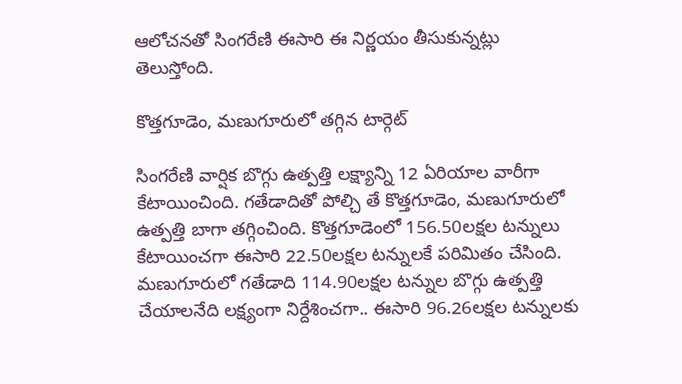ఆలోచనతో సింగరేణి ఈసారి ఈ నిర్ణయం తీసుకున్నట్లు తెలుస్తోంది.

కొత్తగూడెం, మణుగూరులో తగ్గిన టార్గెట్‌

సింగరేణి వార్షిక బొగ్గు ఉత్పత్తి లక్ష్యాన్ని 12 ఏరియాల వారీగా కేటాయించింది. గతేడాదితో పోల్చి తే కొత్తగూడెం, మణుగూరులో ఉత్పత్తి బాగా తగ్గించింది. కొత్తగూడెంలో 156.50లక్షల టన్నులు కేటాయించగా ఈసారి 22.50లక్షల టన్నులకే పరిమితం చేసింది. మణుగూరులో గతేడాది 114.90లక్షల టన్నుల బొగ్గు ఉత్పత్తి చేయాలనేది లక్ష్యంగా నిర్దేశించగా.. ఈసారి 96.26లక్షల టన్నులకు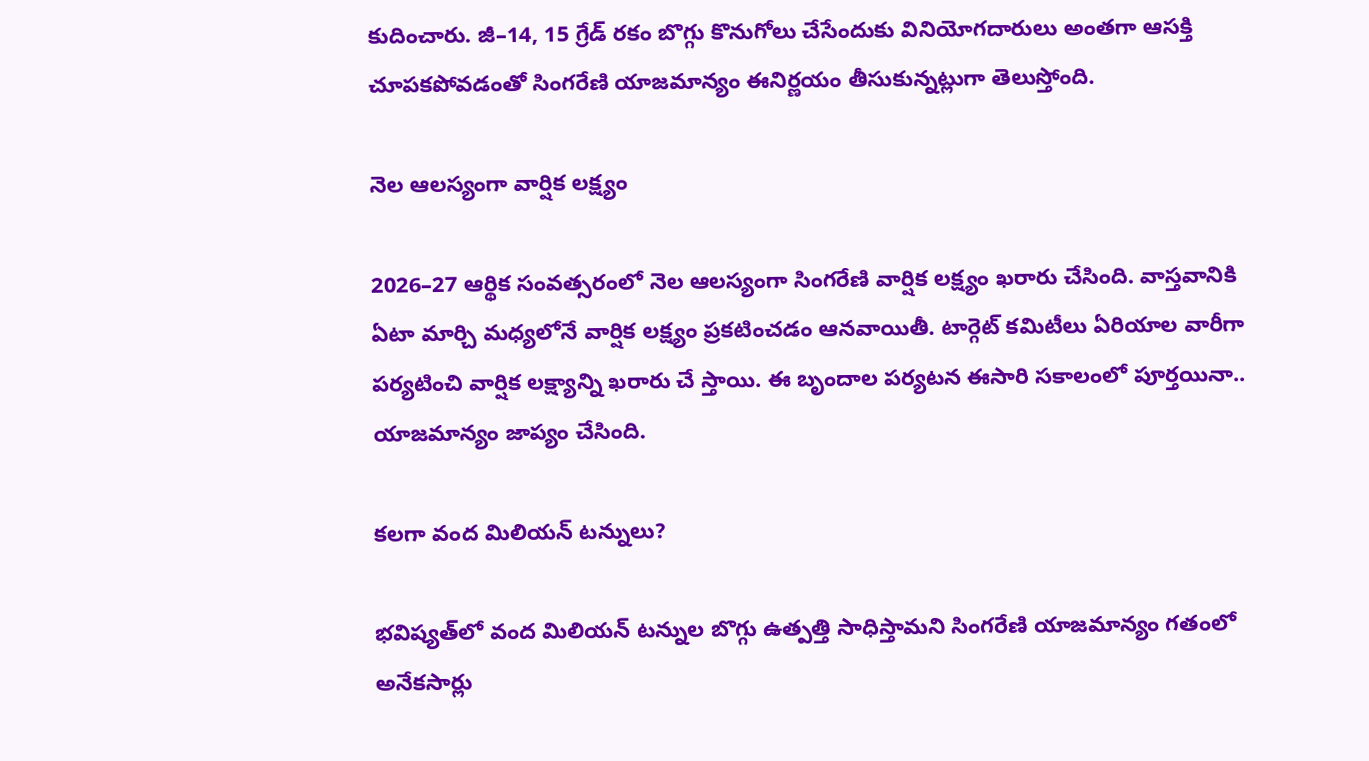కుదించారు. జీ–14, 15 గ్రేడ్‌ రకం బొగ్గు కొనుగోలు చేసేందుకు వినియోగదారులు అంతగా ఆసక్తి చూపకపోవడంతో సింగరేణి యాజమాన్యం ఈనిర్ణయం తీసుకున్నట్లుగా తెలుస్తోంది.

నెల ఆలస్యంగా వార్షిక లక్ష్యం

2026–27 ఆర్థిక సంవత్సరంలో నెల ఆలస్యంగా సింగరేణి వార్షిక లక్ష్యం ఖరారు చేసింది. వాస్తవానికి ఏటా మార్చి మధ్యలోనే వార్షిక లక్ష్యం ప్రకటించడం ఆనవాయితీ. టార్గెట్‌ కమిటీలు ఏరియాల వారీగా పర్యటించి వార్షిక లక్ష్యాన్ని ఖరారు చే స్తాయి. ఈ బృందాల పర్యటన ఈసారి సకాలంలో పూర్తయినా.. యాజమాన్యం జాప్యం చేసింది.

కలగా వంద మిలియన్‌ టన్నులు?

భవిష్యత్‌లో వంద మిలియన్‌ టన్నుల బొగ్గు ఉత్పత్తి సాధిస్తామని సింగరేణి యాజమాన్యం గతంలో అనేకసార్లు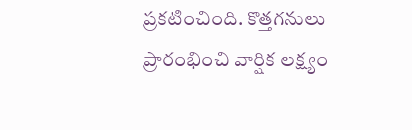ప్రకటించింది. కొత్తగనులు ప్రారంభించి వార్షిక లక్ష్యం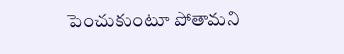పెంచుకుంటూ పోతామని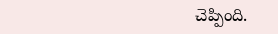చెప్పింది.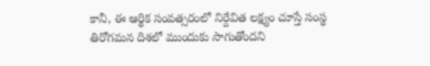కానీ, ఈ ఆర్థిక సంవత్సరంలో నిర్దేవిత లక్ష్యం చూస్తే సంస్థ తిరోగమన దిశలో ముందుకు సాగుతోందని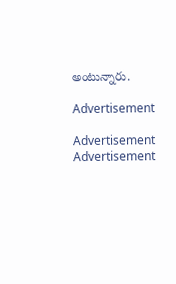అంటున్నారు.

Advertisement

Advertisement
Advertisement